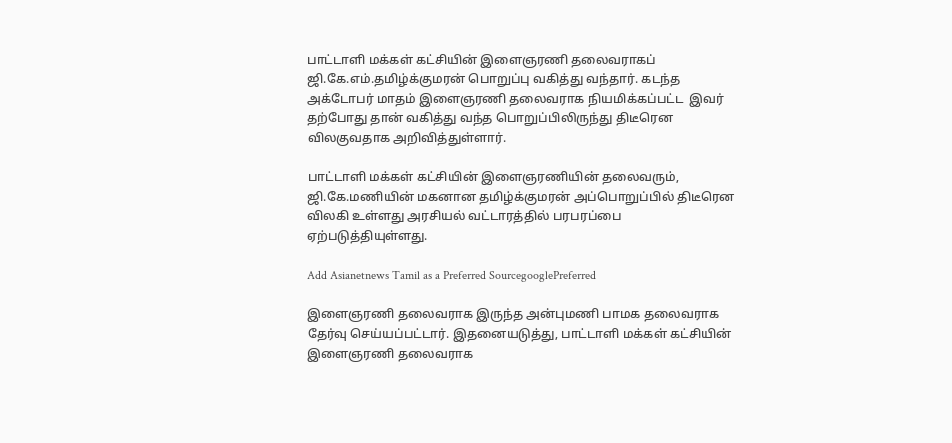பாட்டாளி மக்கள் கட்சியின் இளைஞரணி தலைவராகப் ஜி.கே.எம்.தமிழ்க்குமரன் பொறுப்பு வகித்து வந்தார். கடந்த அக்டோபர் மாதம் இளைஞரணி தலைவராக நியமிக்கப்பட்ட  இவர் தற்போது தான் வகித்து வந்த பொறுப்பிலிருந்து திடீரென விலகுவதாக அறிவித்துள்ளார்.

பாட்டாளி மக்கள் கட்சியின் இளைஞரணியின் தலைவரும், ஜி.கே.மணியின் மகனான தமிழ்க்குமரன் அப்பொறுப்பில் திடீரென விலகி உள்ளது அரசியல் வட்டாரத்தில் பரபரப்பை ஏற்படுத்தியுள்ளது.

Add Asianetnews Tamil as a Preferred SourcegooglePreferred

இளைஞரணி தலைவராக இருந்த அன்புமணி பாமக தலைவராக தேர்வு செய்யப்பட்டார். இதனையடுத்து, பாட்டாளி மக்கள் கட்சியின் இளைஞரணி தலைவராக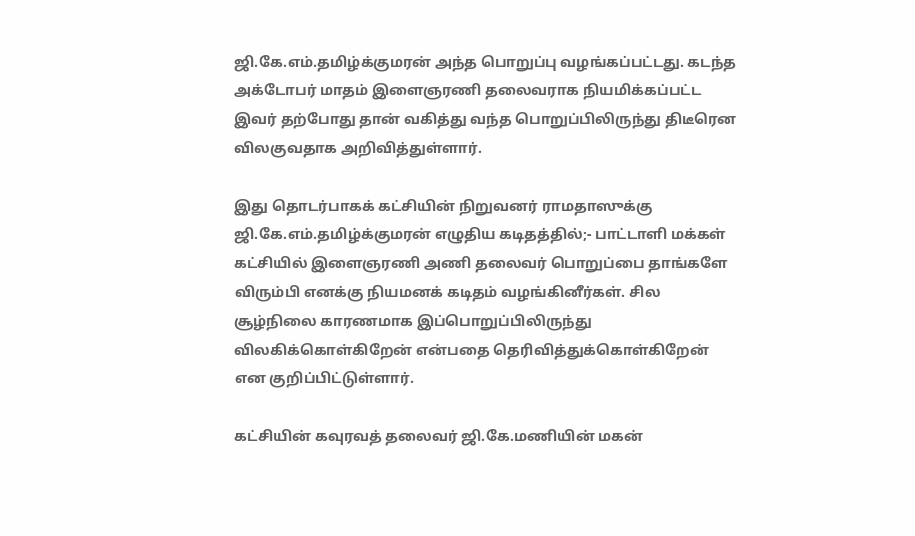ஜி.கே.எம்.தமிழ்க்குமரன் அந்த பொறுப்பு வழங்கப்பட்டது. கடந்த அக்டோபர் மாதம் இளைஞரணி தலைவராக நியமிக்கப்பட்ட இவர் தற்போது தான் வகித்து வந்த பொறுப்பிலிருந்து திடீரென விலகுவதாக அறிவித்துள்ளார்.

இது தொடர்பாகக் கட்சியின் நிறுவனர் ராமதாஸுக்கு ஜி.கே.எம்.தமிழ்க்குமரன் எழுதிய கடிதத்தில்;- பாட்டாளி மக்கள் கட்சியில் இளைஞரணி அணி தலைவர் பொறுப்பை தாங்களே விரும்பி எனக்கு நியமனக் கடிதம் வழங்கினீர்கள். சில சூழ்நிலை காரணமாக இப்பொறுப்பிலிருந்து விலகிக்கொள்கிறேன் என்பதை தெரிவித்துக்கொள்கிறேன் என குறிப்பிட்டுள்ளார்.

கட்சியின் கவுரவத் தலைவர் ஜி.கே.மணியின் மகன்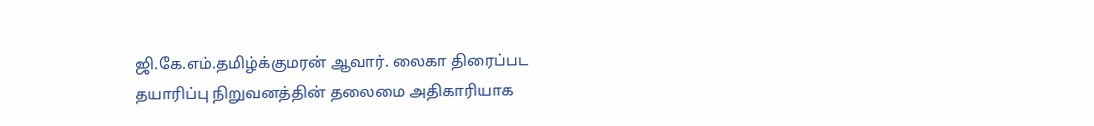ஜி.கே.எம்.தமிழ்க்குமரன் ஆவார். லைகா திரைப்பட தயாரிப்பு நிறுவனத்தின் தலைமை அதிகாரியாக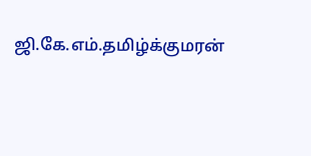ஜி.கே.எம்.தமிழ்க்குமரன்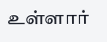உள்ளார்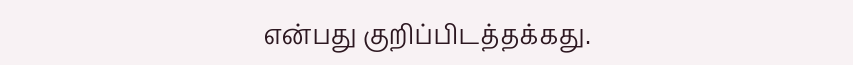என்பது குறிப்பிடத்தக்கது.